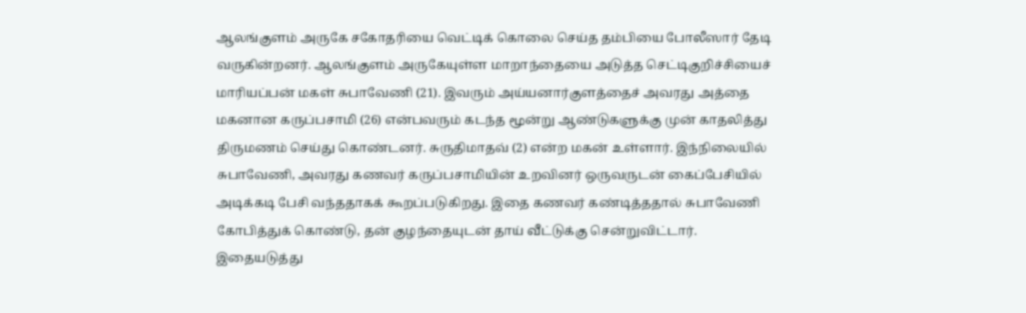ஆலங்குளம் அருகே சகோதரியை வெட்டிக் கொலை செய்த தம்பியை போலீஸார் தேடி வருகின்றனர். ஆலங்குளம் அருகேயுள்ள மாறாந்தையை அடுத்த செட்டிகுறிச்சியைச் மாரியப்பன் மகள் சுபாவேணி (21). இவரும் அய்யனார்குளத்தைச் அவரது அத்தை மகனான கருப்பசாமி (26) என்பவரும் கடந்த மூன்று ஆண்டுகளுக்கு முன் காதலித்து திருமணம் செய்து கொண்டனர். சுருதிமாதவ் (2) என்ற மகன் உள்ளார். இந்நிலையில் சுபாவேணி, அவரது கணவர் கருப்பசாமியின் உறவினர் ஒருவருடன் கைப்பேசியில் அடிக்கடி பேசி வந்ததாகக் கூறப்படுகிறது. இதை கணவர் கண்டித்ததால் சுபாவேணி கோபித்துக் கொண்டு, தன் குழந்தையுடன் தாய் வீட்டுக்கு சென்றுவிட்டார். இதையடுத்து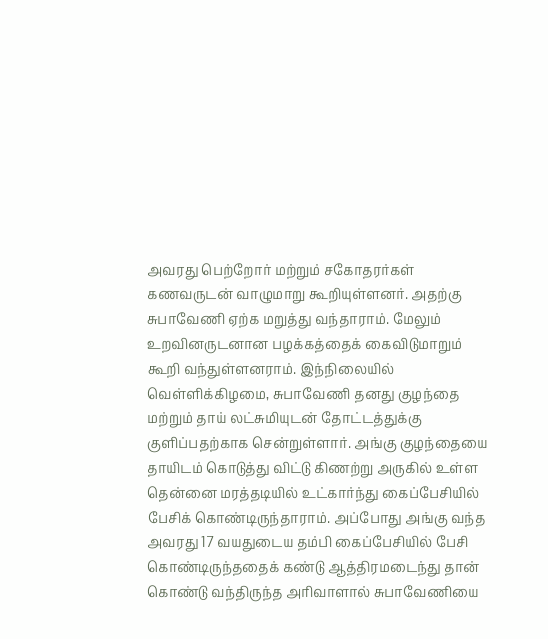அவரது பெற்றோர் மற்றும் சகோதரர்கள் கணவருடன் வாழுமாறு கூறியுள்ளனர். அதற்கு சுபாவேணி ஏற்க மறுத்து வந்தாராம். மேலும் உறவினருடனான பழக்கத்தைக் கைவிடுமாறும் கூறி வந்துள்ளனராம். இந்நிலையில் வெள்ளிக்கிழமை, சுபாவேணி தனது குழந்தை மற்றும் தாய் லட்சுமியுடன் தோட்டத்துக்கு குளிப்பதற்காக சென்றுள்ளார். அங்கு குழந்தையை தாயிடம் கொடுத்து விட்டு கிணற்று அருகில் உள்ள தென்னை மரத்தடியில் உட்கார்ந்து கைப்பேசியில் பேசிக் கொண்டிருந்தாராம். அப்போது அங்கு வந்த அவரது 17 வயதுடைய தம்பி கைப்பேசியில் பேசி கொண்டிருந்ததைக் கண்டு ஆத்திரமடைந்து தான் கொண்டு வந்திருந்த அரிவாளால் சுபாவேணியை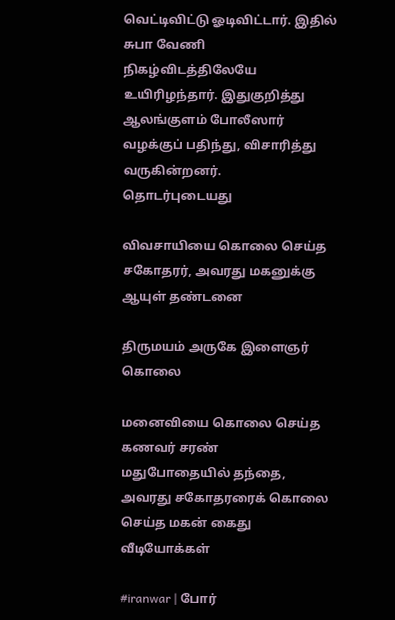வெட்டிவிட்டு ஓடிவிட்டார். இதில் சுபா வேணி நிகழ்விடத்திலேயே உயிரிழந்தார். இதுகுறித்து ஆலங்குளம் போலீஸார் வழக்குப் பதிந்து, விசாரித்து வருகின்றனர்.
தொடர்புடையது

விவசாயியை கொலை செய்த சகோதரர், அவரது மகனுக்கு ஆயுள் தண்டனை

திருமயம் அருகே இளைஞர் கொலை

மனைவியை கொலை செய்த கணவர் சரண்
மதுபோதையில் தந்தை, அவரது சகோதரரைக் கொலை செய்த மகன் கைது
வீடியோக்கள்

#iranwar | போர்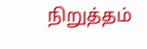நிறுத்தம்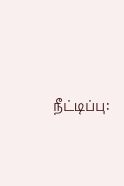நீட்டிப்பு: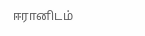ஈரானிடம்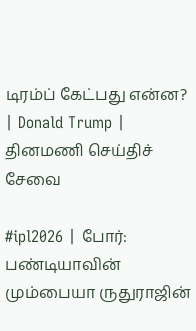டிரம்ப் கேட்பது என்ன? | Donald Trump |
தினமணி செய்திச் சேவை

#ipl2026 | போர்: பண்டியாவின் மும்பையா ருதுராஜின்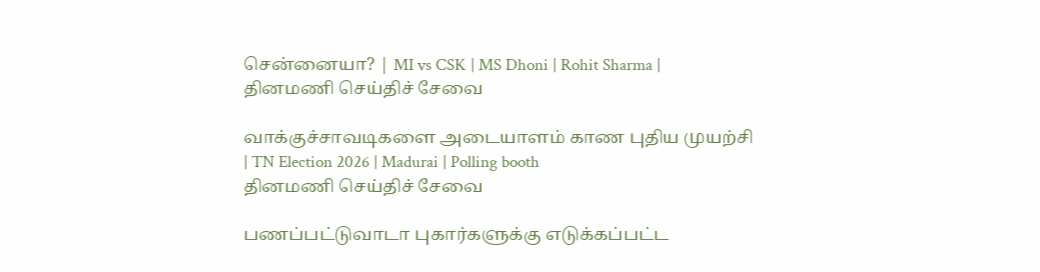சென்னையா? | MI vs CSK | MS Dhoni | Rohit Sharma |
தினமணி செய்திச் சேவை

வாக்குச்சாவடிகளை அடையாளம் காண புதிய முயற்சி | TN Election 2026 | Madurai | Polling booth
தினமணி செய்திச் சேவை

பணப்பட்டுவாடா புகார்களுக்கு எடுக்கப்பட்ட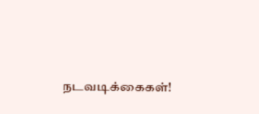நடவடிக்கைகள்!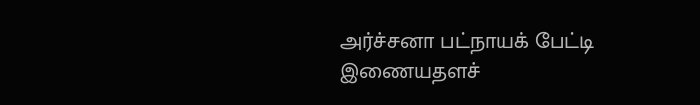அர்ச்சனா பட்நாயக் பேட்டி
இணையதளச்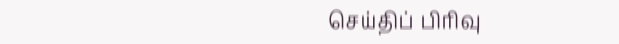செய்திப் பிரிவு